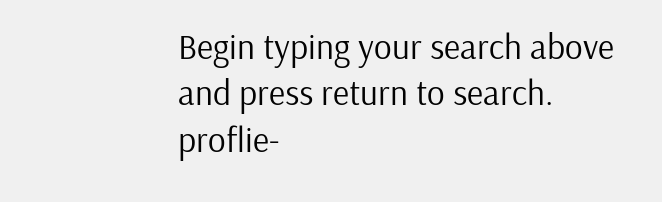Begin typing your search above and press return to search.
proflie-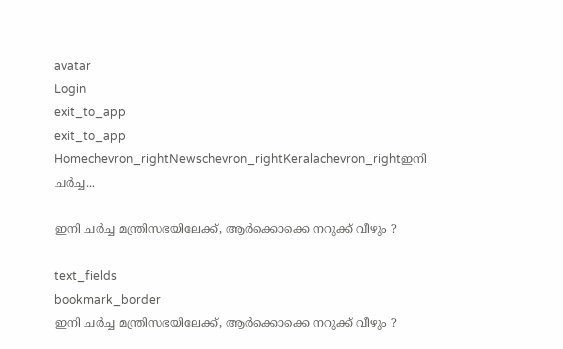avatar
Login
exit_to_app
exit_to_app
Homechevron_rightNewschevron_rightKeralachevron_rightഇനി ചർച്ച...

ഇനി ചർച്ച മന്ത്രിസഭയിലേക്ക്, ആർക്കൊക്കെ നറുക്ക് വീഴും ?

text_fields
bookmark_border
ഇനി ചർച്ച മന്ത്രിസഭയിലേക്ക്, ആർക്കൊക്കെ നറുക്ക് വീഴും ?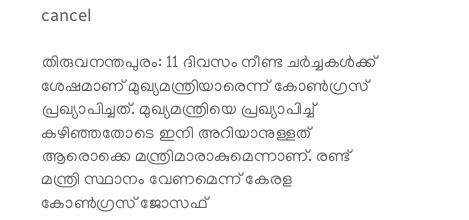cancel

തിരുവനന്തപുരം: 11 ദിവസം നീണ്ട ചർച്ചകൾക്ക് ശേഷമാണ് മുഖ്യമന്ത്രിയാരെന്ന് കോൺഗ്രസ് പ്രഖ്യാപിച്ചത്. മുഖ്യമന്ത്രിയെ പ്രഖ്യാപിച്ച് കഴിഞ്ഞതോടെ ഇനി അറിയാനുള്ളത് ആരൊക്കെ മന്ത്രിമാരാകുമെന്നാണ്. രണ്ട് മന്ത്രി സ്ഥാനം വേണമെന്ന് കേരള കോൺഗ്രസ് ജോസഫ്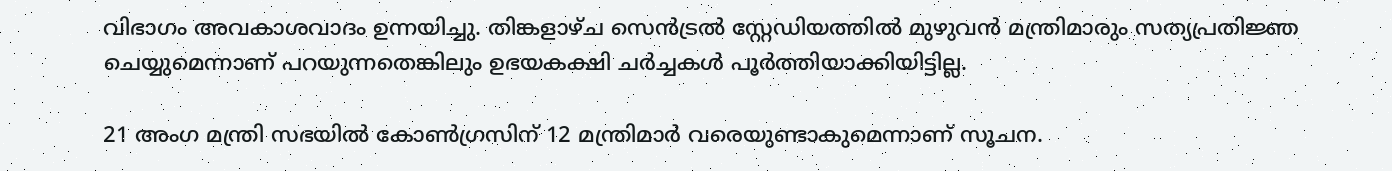വിഭാഗം അവകാശവാദം ഉന്നയിച്ചു. തിങ്കളാഴ്ച സെൻട്രൽ സ്റ്റേഡിയത്തിൽ മുഴുവൻ മന്ത്രിമാരും സത്യപ്രതിജ്ഞ ചെയ്യുമെന്നാണ് പറയുന്നതെങ്കിലും ഉഭയകക്ഷി ചർച്ചകൾ പൂർത്തിയാക്കിയിട്ടില്ല.

21 അംഗ മന്ത്രി സഭയിൽ കോൺഗ്രസിന് 12 മന്ത്രിമാർ വരെയുണ്ടാകുമെന്നാണ് സൂചന.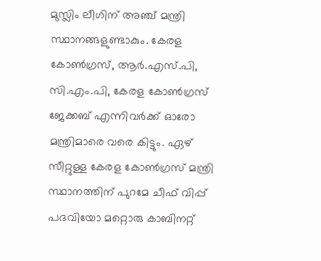മുസ്ലിം ലീഗിന് അഞ്ച് മന്ത്രി സ്ഥാനങ്ങളുണ്ടാകും. കേരള കോൺഗ്രസ്, ആർ.എസ്.പി, സി.എം.പി, കേരള കോൺഗ്രസ് ജേക്കബ് എന്നിവർക്ക് ഓരോ മന്ത്രിമാരെ വരെ കിട്ടും. ഏഴ് സീറ്റുള്ള കേരള കോൺഗ്രസ് മന്ത്രി സ്ഥാനത്തിന് പുറമേ ചീഫ് വിപ്പ് പദവിയോ മറ്റൊരു കാബിനറ്റ്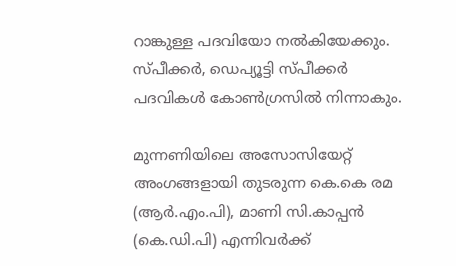റാങ്കുള്ള പദവിയോ നൽകിയേക്കും. സ്പീക്കർ, ഡെപ്യൂട്ടി സ്പീക്കർ പദവികൾ കോൺഗ്രസിൽ നിന്നാകും.

മുന്നണിയിലെ അസോസിയേറ്റ് അംഗങ്ങളായി തുടരുന്ന കെ.കെ രമ (ആർ.എം.പി), മാണി സി.കാപ്പൻ (കെ.ഡി.പി) എന്നിവർക്ക്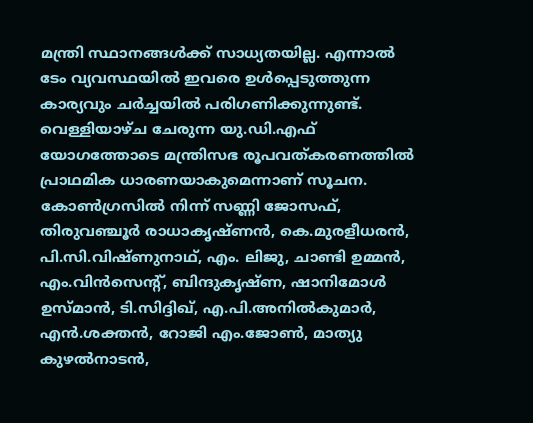മന്ത്രി സ്ഥാനങ്ങൾക്ക് സാധ്യതയില്ല. എന്നാൽ ടേം വ്യവസ്ഥയിൽ ഇവരെ ഉൾപ്പെടുത്തുന്ന കാര്യവും ചർച്ചയിൽ പരിഗണിക്കുന്നുണ്ട്. വെള്ളിയാഴ്ച ചേരുന്ന യു.ഡി.എഫ് യോഗത്തോടെ മന്ത്രിസഭ രൂപവത്കരണത്തിൽ പ്രാഥമിക ധാരണയാകുമെന്നാണ് സൂചന. കോൺഗ്രസിൽ നിന്ന് സണ്ണി ജോസഫ്, തിരുവഞ്ചൂർ രാധാകൃഷ്ണൻ, കെ.മുരളീധരൻ, പി.സി.വിഷ്ണുനാഥ്, എം. ലിജു, ചാണ്ടി ഉമ്മൻ, എം.വിൻസെന്റ്, ബിന്ദുകൃഷ്ണ, ഷാനിമോൾ ഉസ്മാൻ, ടി.സിദ്ദിഖ്, എ.പി.അനിൽകുമാർ, എൻ.ശക്തൻ, റോജി എം.ജോൺ, മാത്യു കുഴൽനാടൻ,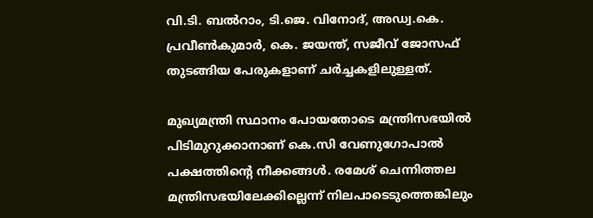വി.ടി. ബൽറാം, ടി.ജെ. വിനോദ്, അഡ്വ.കെ. പ്രവീൺകുമാർ, കെ. ജയന്ത്, സജീവ് ജോസഫ് തുടങ്ങിയ പേരുകളാണ് ചർച്ചകളിലുള്ളത്.

മുഖ്യമന്ത്രി സ്ഥാനം പോയതോടെ മന്ത്രിസഭയിൽ പിടിമുറുക്കാനാണ് കെ.സി വേണുഗോപാൽ പക്ഷത്തിന്‍റെ നീക്കങ്ങൾ. രമേശ് ചെന്നിത്തല മന്ത്രിസഭയിലേക്കില്ലെന്ന് നിലപാടെടുത്തെങ്കിലും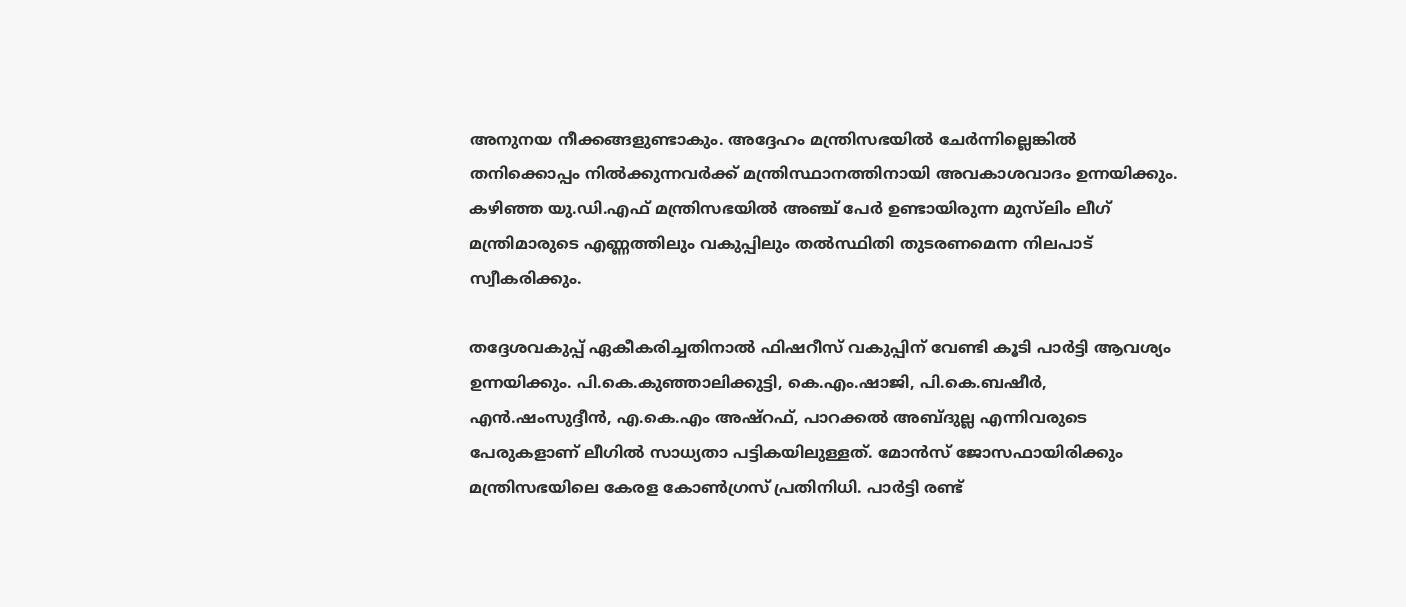അനുനയ നീക്കങ്ങളുണ്ടാകും. അദ്ദേഹം മന്ത്രിസഭയിൽ ചേർന്നില്ലെങ്കിൽ തനിക്കൊപ്പം നിൽക്കുന്നവർക്ക് മന്ത്രിസ്ഥാനത്തിനായി അവകാശവാദം ഉന്നയിക്കും. കഴിഞ്ഞ യു.ഡി.എഫ് മന്ത്രിസഭയിൽ അഞ്ച് പേർ ഉണ്ടായിരുന്ന മുസ്‌ലിം ലീഗ് മന്ത്രിമാരുടെ എണ്ണത്തിലും വകുപ്പിലും തൽസ്ഥിതി തുടരണമെന്ന നിലപാട് സ്വീകരിക്കും.

തദ്ദേശവകുപ്പ് ഏകീകരിച്ചതിനാൽ ഫിഷറീസ് വകുപ്പിന് വേണ്ടി കൂടി പാർട്ടി ആവശ്യം ഉന്നയിക്കും. പി.കെ.കുഞ്ഞാലിക്കുട്ടി, കെ.എം.ഷാജി, പി.കെ.ബഷീർ, എൻ.ഷംസുദ്ദീൻ, എ.കെ.എം അഷ്റഫ്, പാറക്കൽ അബ്ദുല്ല എന്നിവരുടെ പേരുകളാണ് ലീഗിൽ സാധ്യതാ പട്ടികയിലുള്ളത്. മോൻസ് ജോസഫായിരിക്കും മന്ത്രിസഭയിലെ കേരള കോൺഗ്രസ് പ്രതിനിധി. പാർട്ടി രണ്ട്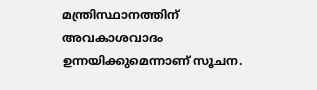മന്ത്രിസ്ഥാനത്തിന് അവകാശവാദം ഉന്നയിക്കുമെന്നാണ് സൂചന.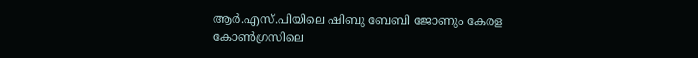ആർ.എസ്.പിയിലെ ഷിബു ബേബി ജോണും കേരള കോൺഗ്രസിലെ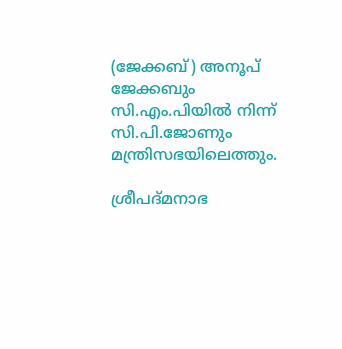(ജേക്കബ്) അനൂപ് ജേക്കബും സി.എം.പിയിൽ നിന്ന് സി.പി.ജോണും മന്ത്രിസഭയിലെത്തും.

ശ്രീപദ്മനാഭ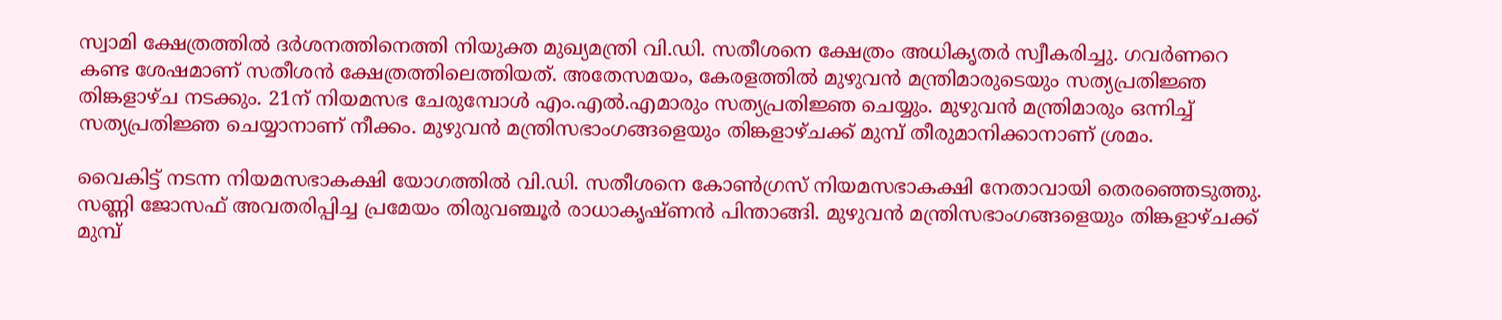സ്വാമി ക്ഷേത്രത്തിൽ ദർശനത്തിനെത്തി നിയുക്ത മുഖ്യമന്ത്രി വി.ഡി. സതീശനെ ക്ഷേത്രം അധികൃതർ സ്വീകരിച്ചു. ഗവർണറെ കണ്ട ശേഷമാണ് സതീശൻ ക്ഷേത്രത്തിലെത്തിയത്. അതേസമയം, കേരളത്തിൽ മുഴുവൻ മന്ത്രിമാരുടെയും സത്യപ്രതിജ്ഞ തിങ്കളാഴ്ച നടക്കും. 21ന് നിയമസഭ ചേരുമ്പോൾ എം.എൽ.എമാരും സത്യപ്രതിജ്ഞ ചെയ്യും. മുഴുവൻ മന്ത്രിമാരും ഒന്നിച്ച് സത്യപ്രതിജ്ഞ ചെയ്യാനാണ് നീക്കം. മുഴുവൻ മന്ത്രിസഭാംഗങ്ങളെയും തിങ്കളാഴ്ചക്ക് മുമ്പ് തീരുമാനിക്കാനാണ് ശ്രമം.

വൈകിട്ട് നടന്ന നിയമസഭാകക്ഷി യോഗത്തിൽ വി.ഡി. സതീശനെ കോൺഗ്രസ് നിയമസഭാകക്ഷി നേതാവായി തെരഞ്ഞെടുത്തു. സണ്ണി ജോസഫ് അവതരിപ്പിച്ച പ്രമേയം തിരുവഞ്ചൂർ രാധാകൃഷ്ണൻ പിന്താങ്ങി. മുഴുവൻ മന്ത്രിസഭാംഗങ്ങളെയും തിങ്കളാഴ്ചക്ക് മുമ്പ്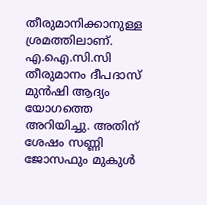തീരുമാനിക്കാനുള്ള ശ്രമത്തിലാണ്. എ.ഐ.സി.സി തീരുമാനം ദീപദാസ് മുൻഷി ആദ്യം യോഗത്തെ അറിയിച്ചു. അതിന് ശേഷം സണ്ണി ജോസഫും മുകുൾ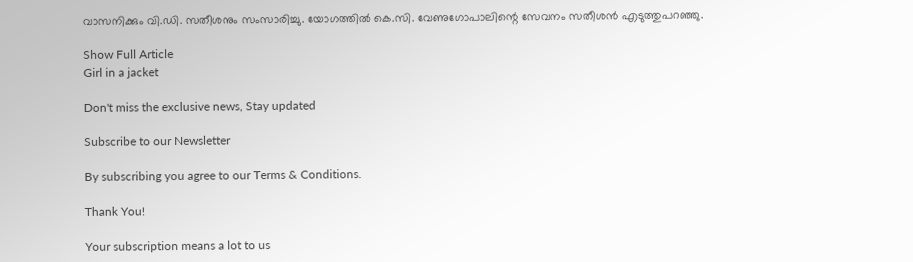വാസനിക്കും വി.ഡി. സതീശനും സംസാരിച്ചു. യോഗത്തിൽ കെ.സി. വേണുഗോപാലിന്റെ സേവനം സതീശൻ എടുത്തുപറഞ്ഞു.

Show Full Article
Girl in a jacket

Don't miss the exclusive news, Stay updated

Subscribe to our Newsletter

By subscribing you agree to our Terms & Conditions.

Thank You!

Your subscription means a lot to us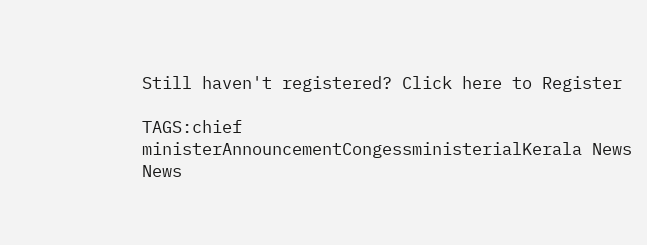Still haven't registered? Click here to Register

TAGS:chief ministerAnnouncementCongessministerialKerala News
News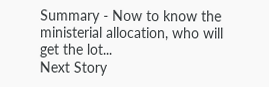Summary - Now to know the ministerial allocation, who will get the lot...
Next Story